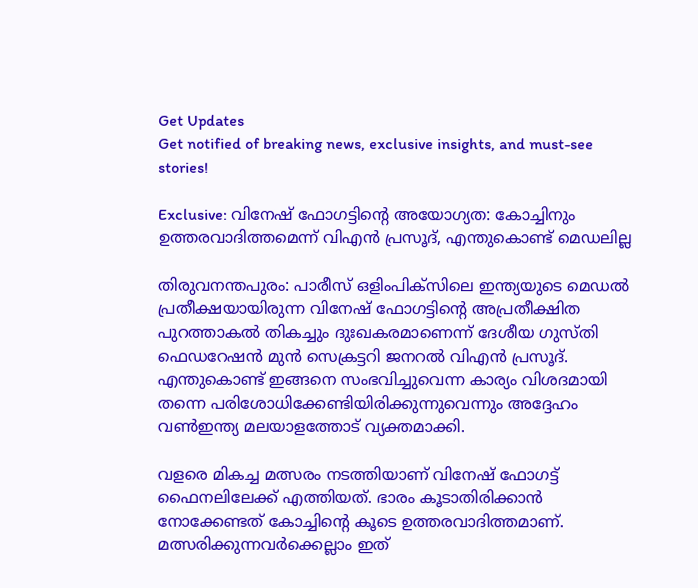Get Updates
Get notified of breaking news, exclusive insights, and must-see stories!

Exclusive: വിനേഷ് ഫോഗട്ടിന്റെ അയോഗ്യത: കോച്ചിനും ഉത്തരവാദിത്തമെന്ന് വിഎന്‍ പ്രസൂദ്, എന്തുകൊണ്ട് മെഡലില്ല

തിരുവനന്തപുരം: പാരീസ് ഒളിംപിക്സിലെ ഇന്ത്യയുടെ മെഡല്‍ പ്രതീക്ഷയായിരുന്ന വിനേഷ് ഫോഗട്ടിന്റെ അപ്രതീക്ഷിത പുറത്താകല്‍ തികച്ചും ദുഃഖകരമാണെന്ന് ദേശീയ ഗുസ്തി ഫെഡറേഷന്‍ മുന്‍ സെക്രട്ടറി ജനറല്‍ വിഎന്‍ പ്രസൂദ്. എന്തുകൊണ്ട് ഇങ്ങനെ സംഭവിച്ചുവെന്ന കാര്യം വിശദമായി തന്നെ പരിശോധിക്കേണ്ടിയിരിക്കുന്നുവെന്നും അദ്ദേഹം വണ്‍ഇന്ത്യ മലയാളത്തോട് വ്യക്തമാക്കി.

വളരെ മികച്ച മത്സരം നടത്തിയാണ് വിനേഷ് ഫോഗട്ട് ഫൈനലിലേക്ക് എത്തിയത്. ഭാരം കൂടാതിരിക്കാന്‍ നോക്കേണ്ടത് കോച്ചിന്റെ കൂടെ ഉത്തരവാദിത്തമാണ്. മത്സരിക്കുന്നവർക്കെല്ലാം ഇത്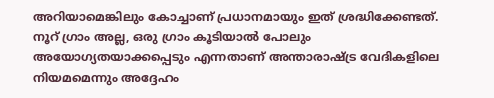അറിയാമെങ്കിലും കോച്ചാണ് പ്രധാനമായും ഇത് ശ്രദ്ധിക്കേണ്ടത്. നൂറ് ഗ്രാം അല്ല, ഒരു ഗ്രാം കൂടിയാല്‍ പോലും അയോഗ്യതയാക്കപ്പെടും എന്നതാണ് അന്താരാഷ്ട്ര വേദികളിലെ നിയമമെന്നും അദ്ദേഹം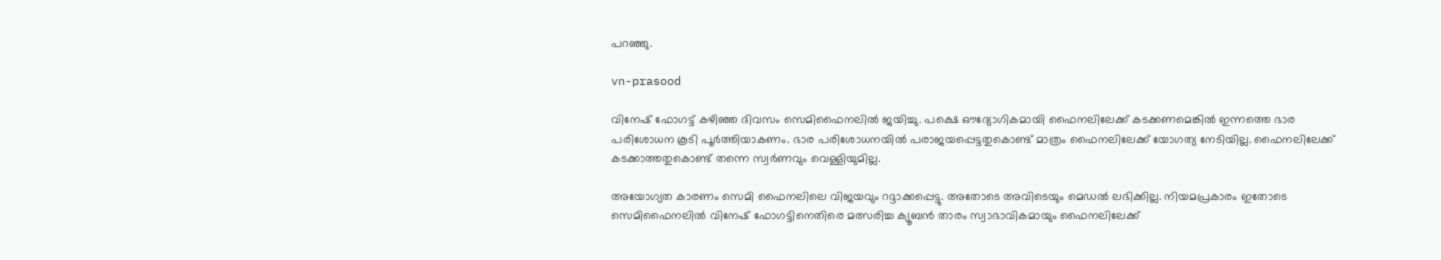പറഞ്ഞു.

vn-prasood

വിനേഷ് ഫോഗട്ട് കഴിഞ്ഞ ദിവസം സെമിഫൈനലില്‍ ജയിച്ചു. പക്ഷെ ഔദ്യോഗികമായി ഫൈനലിലേക്ക് കടക്കണമെങ്കില്‍ ഇന്നത്തെ ഭാര പരിശോധന കൂടി പൂർത്തിയാകണം. ഭാര പരിശോധനയില്‍ പരാജയപ്പെട്ടതുകൊണ്ട് മാത്രം ഫൈനലിലേക്ക് യോഗത്യ നേടിയില്ല. ഫൈനലിലേക്ക് കടക്കാത്തതുകൊണ്ട് തന്നെ സ്വർണവും വെള്ളിയുമില്ല.

അയോഗ്യത കാരണം സെമി ഫൈനലിലെ വിജയവും റദ്ദാക്കപ്പെട്ടു. അതോടെ അവിടെയും മെഡല്‍ ലഭിക്കില്ല. നിയമപ്രകാരം ഇതോടെ സെമിഫൈനലില്‍ വിനേഷ് ഫോഗട്ടിനെതിരെ മത്സരിച്ച ക്യൂബന്‍ താരം സ്വാഭാവികമായും ഫൈനലിലേക്ക്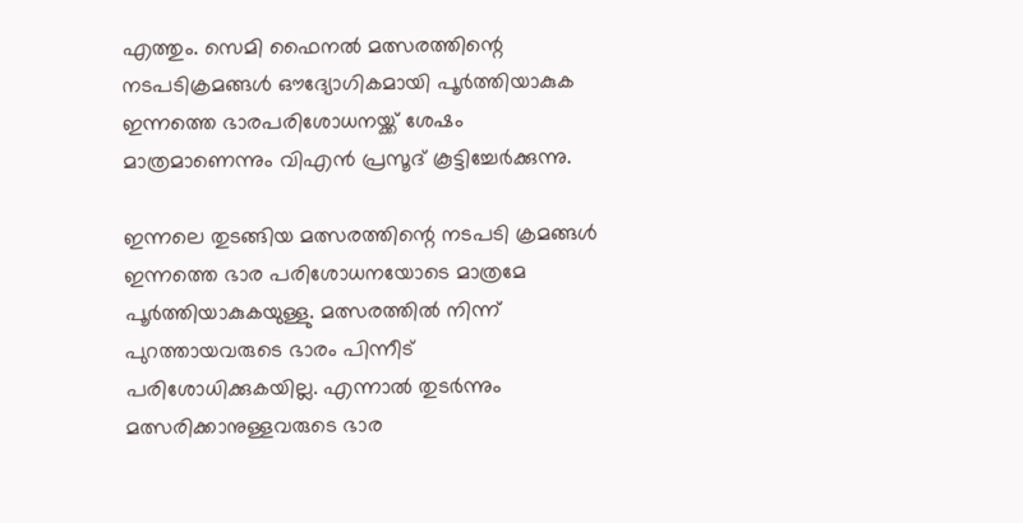എത്തും. സെമി ഫൈനല്‍ മത്സരത്തിന്റെ നടപടിക്രമങ്ങള്‍ ഔദ്യോഗികമായി പൂർത്തിയാകുക ഇന്നത്തെ ഭാരപരിശോധനയ്ക്ക് ശേഷം മാത്രമാണെന്നും വിഎന്‍ പ്രസൂദ് കൂട്ടിച്ചേർക്കുന്നു.

ഇന്നലെ തുടങ്ങിയ മത്സരത്തിന്റെ നടപടി ക്രമങ്ങള്‍ ഇന്നത്തെ ഭാര പരിശോധനയോടെ മാത്രമേ പൂർത്തിയാകുകയുള്ളു. മത്സരത്തില്‍ നിന്ന് പുറത്തായവരുടെ ഭാരം പിന്നീട് പരിശോധിക്കുകയില്ല. എന്നാല്‍ തുടർന്നും മത്സരിക്കാനുള്ളവരുടെ ഭാര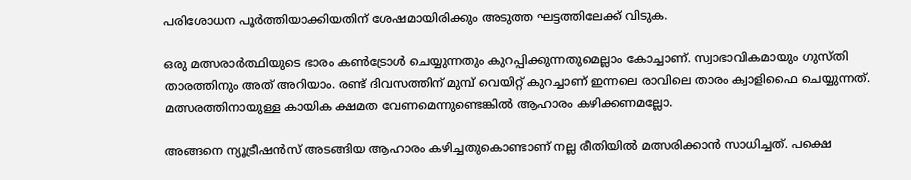പരിശോധന പൂർത്തിയാക്കിയതിന് ശേഷമായിരിക്കും അടുത്ത ഘട്ടത്തിലേക്ക് വിടുക.

ഒരു മത്സരാർത്ഥിയുടെ ഭാരം കണ്‍ട്രോള്‍ ചെയ്യുന്നതും കുറപ്പിക്കുന്നതുമെല്ലാം കോച്ചാണ്. സ്വാഭാവികമായും ഗുസ്തി താരത്തിനും അത് അറിയാം. രണ്ട് ദിവസത്തിന് മുമ്പ് വെയിറ്റ് കുറച്ചാണ് ഇന്നലെ രാവിലെ താരം ക്വാളിഫൈ ചെയ്യുന്നത്. മത്സരത്തിനായുള്ള കായിക ക്ഷമത വേണമെന്നുണ്ടെങ്കില്‍ ആഹാരം കഴിക്കണമല്ലോ.

അങ്ങനെ ന്യൂട്രീഷന്‍സ് അടങ്ങിയ ആഹാരം കഴിച്ചതുകൊണ്ടാണ് നല്ല രീതിയില്‍ മത്സരിക്കാന്‍ സാധിച്ചത്. പക്ഷെ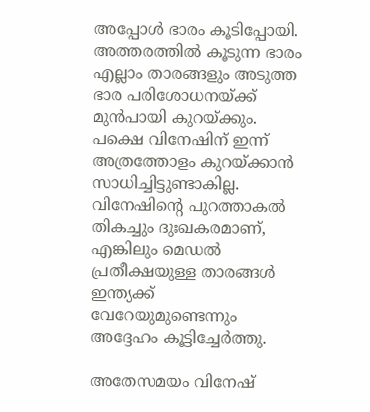അപ്പോള്‍ ഭാരം കൂടിപ്പോയി. അത്തരത്തില്‍ കൂടുന്ന ഭാരം എല്ലാം താരങ്ങളും അടുത്ത ഭാര പരിശോധനയ്ക്ക് മുന്‍പായി കുറയ്ക്കും. പക്ഷെ വിനേഷിന് ഇന്ന് അത്രത്തോളം കുറയ്ക്കാന്‍ സാധിച്ചിട്ടുണ്ടാകില്ല. വിനേഷിന്റെ പുറത്താകല്‍ തികച്ചും ദുഃഖകരമാണ്, എങ്കിലും മെഡല്‍ പ്രതീക്ഷയുള്ള താരങ്ങള്‍ ഇന്ത്യക്ക് വേറേയുമുണ്ടെന്നും അദ്ദേഹം കൂട്ടിച്ചേർത്തു.

അതേസമയം വിനേഷ്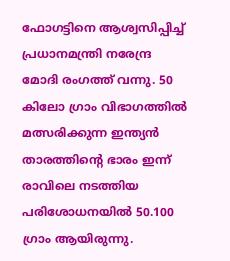ഫോഗട്ടിനെ ആശ്വസിപ്പിച്ച് പ്രധാനമന്ത്രി നരേന്ദ്ര മോദി രംഗത്ത് വന്നു. 50 കിലോ ഗ്രാം വിഭാഗത്തില്‍ മത്സരിക്കുന്ന ഇന്ത്യന്‍ താരത്തിന്റെ ഭാരം ഇന്ന് രാവിലെ നടത്തിയ പരിശോധനയില്‍ 50.100 ഗ്രാം ആയിരുന്നു.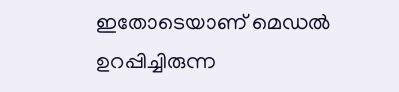ഇതോടെയാണ് മെഡല്‍ ഉറപ്പിച്ചിരുന്ന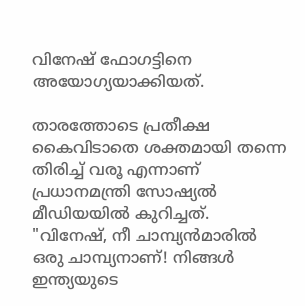വിനേഷ് ഫോഗട്ടിനെ അയോഗ്യയാക്കിയത്.

താരത്തോടെ പ്രതീക്ഷ കൈവിടാതെ ശക്തമായി തന്നെ തിരിച്ച് വരൂ എന്നാണ് പ്രധാനമന്ത്രി സോഷ്യല്‍ മീഡിയയില്‍ കുറിച്ചത്. "വിനേഷ്, നീ ചാമ്പ്യൻമാരിൽ ഒരു ചാമ്പ്യനാണ്! നിങ്ങൾ ഇന്ത്യയുടെ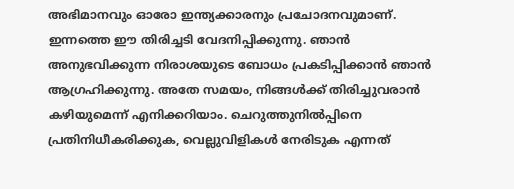അഭിമാനവും ഓരോ ഇന്ത്യക്കാരനും പ്രചോദനവുമാണ്. ഇന്നത്തെ ഈ തിരിച്ചടി വേദനിപ്പിക്കുന്നു. ഞാൻ അനുഭവിക്കുന്ന നിരാശയുടെ ബോധം പ്രകടിപ്പിക്കാൻ ഞാൻ ആഗ്രഹിക്കുന്നു. അതേ സമയം, നിങ്ങൾക്ക് തിരിച്ചുവരാന്‍ കഴിയുമെന്ന് എനിക്കറിയാം. ചെറുത്തുനിൽപ്പിനെ പ്രതിനിധീകരിക്കുക, വെല്ലുവിളികൾ നേരിടുക എന്നത്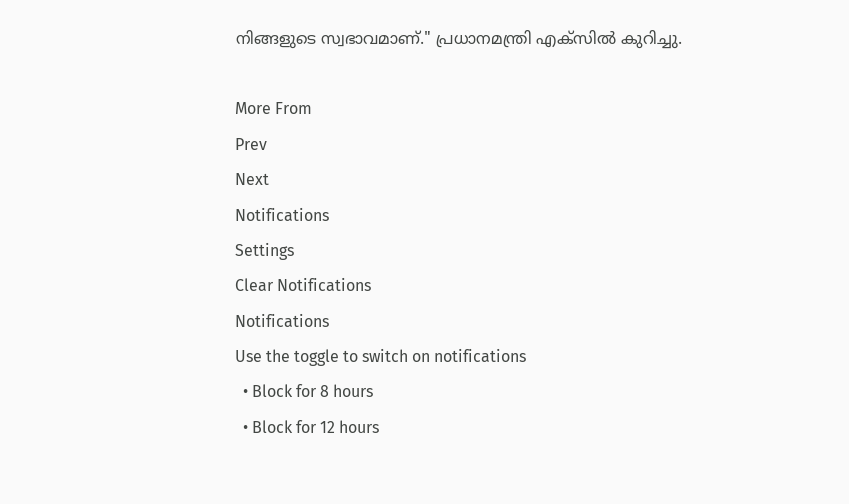നിങ്ങളുടെ സ്വഭാവമാണ്." പ്രധാനമന്ത്രി എക്സില്‍ കുറിച്ചു.

More From
Prev
Next
Notifications
Settings
Clear Notifications
Notifications
Use the toggle to switch on notifications
  • Block for 8 hours
  • Block for 12 hours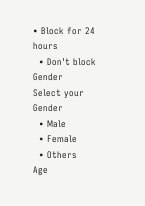• Block for 24 hours
  • Don't block
Gender
Select your Gender
  • Male
  • Female
  • Others
Age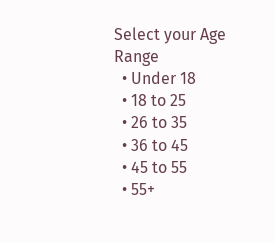Select your Age Range
  • Under 18
  • 18 to 25
  • 26 to 35
  • 36 to 45
  • 45 to 55
  • 55+